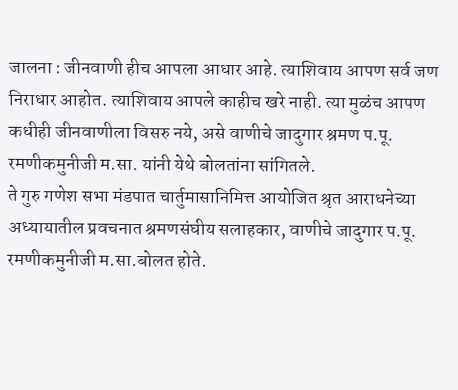जालना : जीनवाणी हीच आपला आधार आहे. त्याशिवाय आपण सर्व जण निराधार आहोत. त्याशिवाय आपले काहीच खरे नाही. त्या मुळंच आपण कधीही जीनवाणीला विसरु नये, असे वाणीचे जादुगार श्रमण प.पू. रमणीकमुनीजी म.सा. यांनी येथे बोलतांना सांगितले.
ते गुरु गणेश सभा मंडपात चार्तुमासानिमित्त आयोजित श्रृत आराधनेच्या अध्यायातील प्रवचनात श्रमणसंघीय सलाहकार, वाणीचे जादुगार प.पू. रमणीकमुनीजी म.सा.बोलत होते.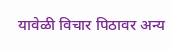यावेळी विचार पिठावर अन्य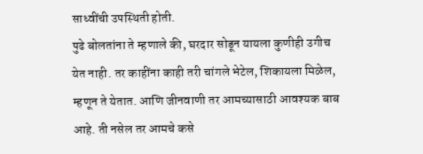साध्वींची उपस्थिती होती.
पुढे बोलतांना ते म्हणाले की, घरदार सोडून यायला कुणीही उगीच येत नाही. तर काहींना काही तरी चांगले भेटेल, शिकायला मिळेल, म्हणून ते येतात. आणि जीनवाणी तर आमच्यासाठी आवश्यक बाब आहे. ती नसेल तर आमचे कसे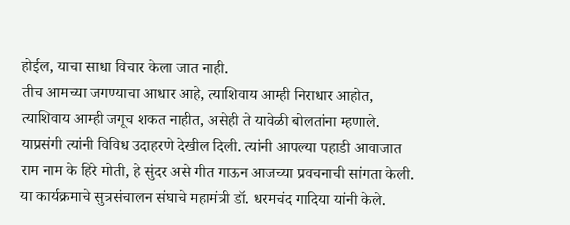होईल, याचा साधा विचार केला जात नाही.
तीच आमच्या जगण्याचा आधार आहे, त्याशिवाय आम्ही निराधार आहोत, त्याशिवाय आम्ही जगूच शकत नाहीत, असेही ते यावेळी बोलतांना म्हणाले. याप्रसंगी त्यांनी विविध उदाहरणे देखील दिली. त्यांनी आपल्या पहाडी आवाजात राम नाम के हिरे मोती, हे सुंदर असे गीत गाऊन आजच्या प्रवचनाची सांगता केली. या कार्यक्रमाचे सुत्रसंचालन संघाचे महामंत्री डॉ. धरमचंद गादिया यांनी केले.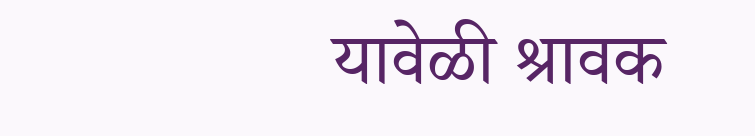यावेळी श्रावक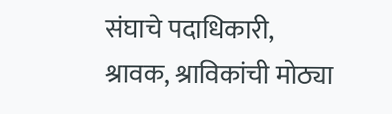संघाचे पदाधिकारी, श्रावक, श्राविकांची मोठ्या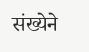संख्येने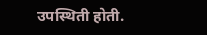उपस्थिती होती.